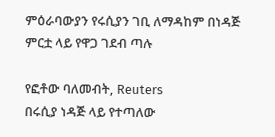ምዕራባውያን የሩሲያን ገቢ ለማዳከም በነዳጅ ምርቷ ላይ የዋጋ ገደብ ጣሉ

የፎቶው ባለመብት, Reuters
በሩሲያ ነዳጅ ላይ የተጣለው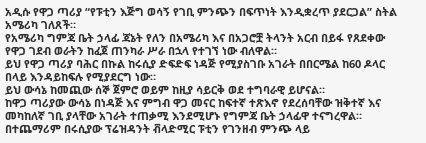አዲሱ የዋጋ ጣሪያ “የፑቲን እጅግ ወሳኝ የገቢ ምንጭን በፍጥነት እንዲቋረጥ ያደርጋል” ስትል አሜሪካ ገለጸች።
የአሜሪካ ግምጃ ቤት ኃላፊ ጃኔት የለን በአሜሪካ እና በአጋሮቿ ትላንት አርብ በይፋ የጸደቀው የዋጋ ገደብ ወራትን ከፈጀ ጠንካራ ሥራ በኋላ የተገኘ ነው ብለዋል።
ይህ የዋጋ ጣሪያ ባሕር በኩል ከሩሲያ ድፍድፍ ነዳጅ የሚያስገቡ አገራት በበርሜል ከ60 ዶላር በላይ እንዳይከፍሉ የሚያደርግ ነው።
ይህ ውሳኔ ከመጪው ሰኞ ጀምሮ ወይም ከዚያ ሳይርቅ ወደ ተግባራዊ ይሆናል።
ከዋጋ ጣሪያው ውሳኔ በነዳጅ እና ምግብ ዋጋ መናር ከፍተኛ ተጽእኖ የደረሰባቸው ዝቅተኛ እና መካከለኛ ገቢ ያላቸው አገራት ተጠቃሚ እንደሚሆኑ የግምጃ ቤት ኃላፊዋ ተናግረዋል።
በተጨማሪም በሩሲያው ፕሬዝዳንት ቭላድሚር ፑቲን የገንዘብ ምንጭ ላይ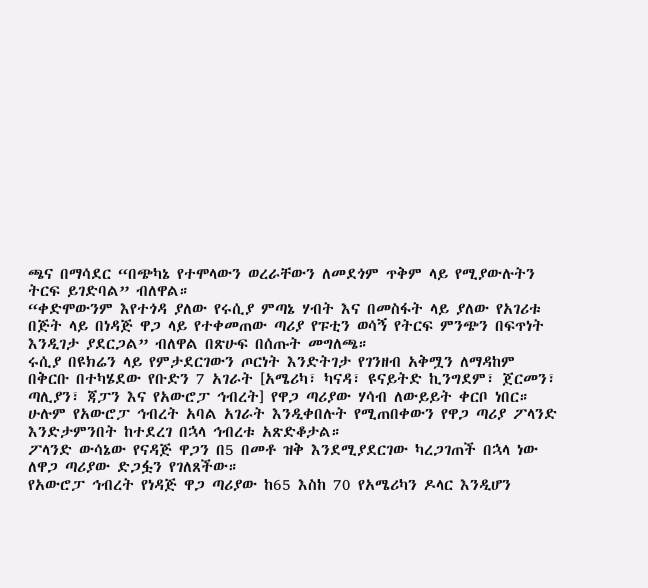ጫና በማሳደር “በጭካኔ የተሞላውን ወረራቸውን ለመደጎም ጥቅም ላይ የሚያውሉትን ትርፍ ይገድባል” ብለዋል።
“ቀድሞውንም እየተጎዳ ያለው የሩሲያ ምጣኔ ሃብት እና በመስፋት ላይ ያለው የአገሪቱ በጅት ላይ በነዳጅ ዋጋ ላይ የተቀመጠው ጣሪያ የፑቲን ወሳኝ የትርፍ ምንጭን በፍጥነት እንዲገታ ያደርጋል” ብለዋል በጽሁፍ በሰጡት መግለጫ።
ሩሲያ በዩክሬን ላይ የምታደርገውን ጦርነት እንድትገታ የገንዘብ አቅሟን ለማዳከም በቅርቡ በተካሄደው የቡድን 7 አገራት [አሜሪካ፣ ካናዳ፣ ዩናይትድ ኪንግደም፣ ጀርመን፣ ጣሊያን፣ ጃፓን እና የአውሮፓ ኅብረት] የዋጋ ጣሪያው ሃሳብ ለውይይት ቀርቦ ነበር።
ሁሉም የአውሮፓ ኅብረት አባል አገራት እንዲቀበሉት የሚጠበቀውን የዋጋ ጣሪያ ፖላንድ እንድታምንበት ከተደረገ በኋላ ኅብረቱ አጽድቆታል።
ፖላንድ ውሳኔው የናዳጅ ዋጋን በ5 በመቶ ዝቅ እንደሚያደርገው ካረጋገጠች በኋላ ነው ለዋጋ ጣሪያው ድጋፏን የገለጸችው።
የአውሮፓ ኅብረት የነዳጅ ዋጋ ጣሪያው ከ65 እስከ 70 የአሜሪካን ዶላር እንዲሆን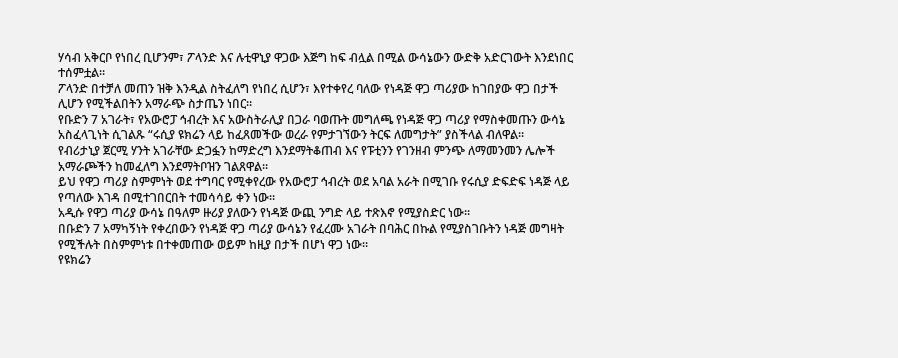ሃሳብ አቅርቦ የነበረ ቢሆንም፣ ፖላንድ እና ሉቲዋኒያ ዋጋው እጅግ ከፍ ብሏል በሚል ውሳኔውን ውድቅ አድርገውት እንደነበር ተሰምቷል።
ፖላንድ በተቻለ መጠን ዝቅ እንዲል ስትፈለግ የነበረ ሲሆን፣ እየተቀየረ ባለው የነዳጅ ዋጋ ጣሪያው ከገበያው ዋጋ በታች ሊሆን የሚችልበትን አማራጭ ስታጤን ነበር።
የቡድን 7 አገራት፣ የአውሮፓ ኅብረት እና አውስትራሊያ በጋራ ባወጡት መግለጫ የነዳጅ ዋጋ ጣሪያ የማስቀመጡን ውሳኔ አስፈላጊነት ሲገልጹ “ሩሲያ ዩክሬን ላይ ከፈጸመችው ወረራ የምታገኘውን ትርፍ ለመግታት” ያስችላል ብለዋል።
የብሪታኒያ ጀርሚ ሃንት አገራቸው ድጋፏን ከማድረግ እንደማትቆጠብ እና የፑቲንን የገንዘብ ምንጭ ለማመንመን ሌሎች አማራጮችን ከመፈለግ እንደማትቦዝን ገልጸዋል።
ይህ የዋጋ ጣሪያ ስምምነት ወደ ተግባር የሚቀየረው የአውሮፓ ኅብረት ወደ አባል አራት በሚገቡ የሩሲያ ድፍድፍ ነዳጅ ላይ የጣለው እገዳ በሚተገበርበት ተመሳሳይ ቀን ነው።
አዲሱ የዋጋ ጣሪያ ውሳኔ በዓለም ዙሪያ ያለውን የነዳጅ ውጪ ንግድ ላይ ተጽእኖ የሚያስድር ነው።
በቡድን 7 አማካኝነት የቀረበውን የነዳጅ ዋጋ ጣሪያ ውሳኔን የፈረሙ አገራት በባሕር በኩል የሚያስገቡትን ነዳጅ መግዛት የሚችሉት በስምምነቱ በተቀመጠው ወይም ከዚያ በታች በሆነ ዋጋ ነው።
የዩክሬን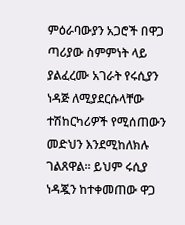ምዕራባውያን አጋሮች በዋጋ ጣሪያው ስምምነት ላይ ያልፈረሙ አገራት የሩሲያን ነዳጅ ለሚያደርሱላቸው ተሽከርካሪዎች የሚሰጠውን መድህን እንደሚከለክሉ ገልጸዋል። ይህም ሩሲያ ነዳጇን ከተቀመጠው ዋጋ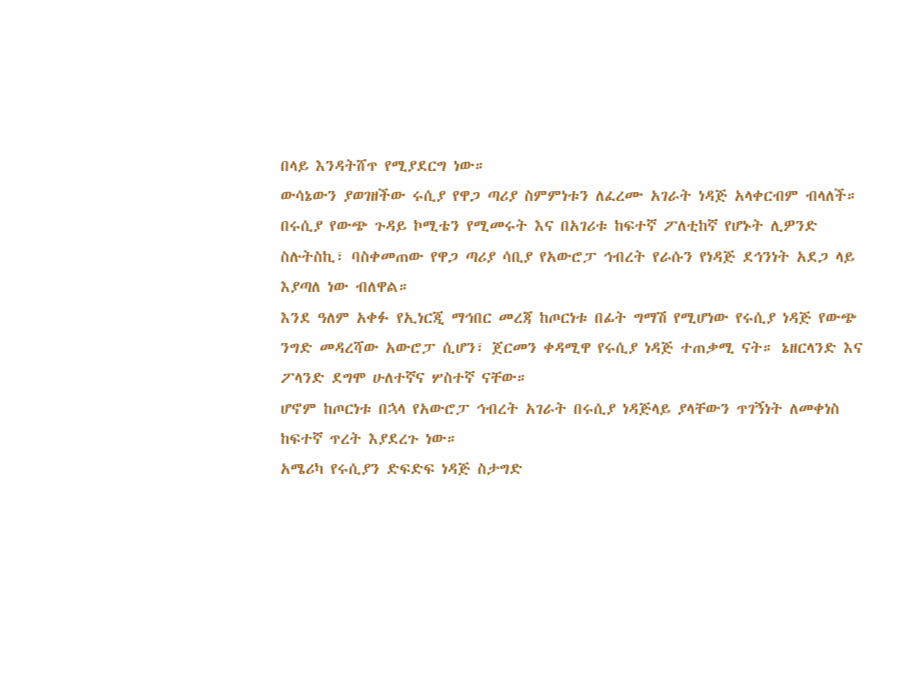በላይ እንዳትሸጥ የሚያደርግ ነው።
ውሳኔውን ያወገዘችው ሩሲያ የዋጋ ጣሪያ ስምምነቱን ለፈረሙ አገራት ነዳጅ አላቀርብም ብላለች።
በሩሲያ የውጭ ጉዳይ ኮሚቴን የሚመሩት እና በአገሪቱ ከፍተኛ ፖለቲከኛ የሆኑት ሊዎንድ ስሉትስኪ፣ ባስቀመጠው የዋጋ ጣሪያ ሳቢያ የአውሮፓ ኅብረት የራሱን የነዳጅ ደኅንነት አደጋ ላይ እያጣለ ነው ብለዋል።
እንደ ዓለም አቀፉ የኢነርጂ ማኅበር መረጃ ከጦርነቱ በፊት ግማሽ የሚሆነው የሩሲያ ነዳጅ የውጭ ንግድ መዳረሻው አውሮፓ ሲሆን፣ ጀርመን ቀዳሚዋ የሩሲያ ነዳጅ ተጠቃሚ ናት። ኔዘርላንድ እና ፖላንድ ደግሞ ሁለተኛና ሦስተኛ ናቸው።
ሆኖም ከጦርነቱ በኋላ የአውሮፓ ኅብረት አገራት በሩሲያ ነዳጅላይ ያላቸውን ጥገኝነት ለመቀነስ ከፍተኛ ጥረት እያደረጉ ነው።
አሜሪካ የሩሲያን ድፍድፍ ነዳጅ ስታግድ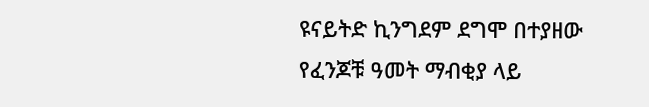ዩናይትድ ኪንግደም ደግሞ በተያዘው የፈንጆቹ ዓመት ማብቂያ ላይ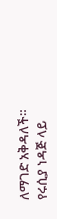ለማገድ አቅዳለች።
የሩሲያ ነዳጅ ላይ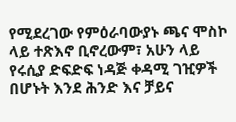የሚደረገው የምዕራባውያኑ ጫና ሞስኮ ላይ ተጽእኖ ቢኖረውም፣ አሁን ላይ የሩሲያ ድፍድፍ ነዳጅ ቀዳሚ ገዢዎች በሆኑት እንደ ሕንድ እና ቻይና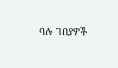ባሉ ገበያዎች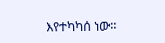እየተካካሰ ነው።